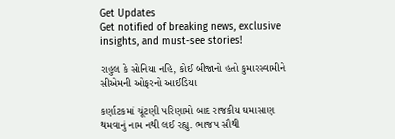Get Updates
Get notified of breaking news, exclusive insights, and must-see stories!

રાહુલ કે સોનિયા નહિ, કોઈ બીજાનો હતો કુમારસ્વામીને સીએમની ઓફરનો આઈડિયા

કર્ણાટકમાં ચૂંટણી પરિણામો બાદ રાજકીય ઘમાસાણ થમવાનું નામ નથી લઈ રહ્યુ. ભાજપ સૌથી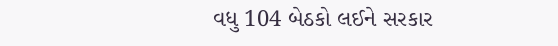વધુ 104 બેઠકો લઈને સરકાર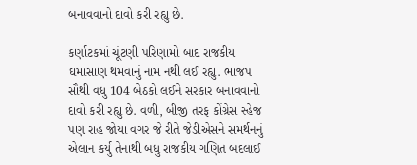બનાવવાનો દાવો કરી રહ્યુ છે.

કર્ણાટકમાં ચૂંટણી પરિણામો બાદ રાજકીય ઘમાસાણ થમવાનું નામ નથી લઈ રહ્યુ. ભાજપ સૌથી વધુ 104 બેઠકો લઈને સરકાર બનાવવાનો દાવો કરી રહ્યુ છે. વળી, બીજી તરફ કોંગ્રેસ સ્હેજ પણ રાહ જોયા વગર જે રીતે જેડીએસને સમર્થનનું એલાન કર્યુ તેનાથી બધુ રાજકીય ગણિત બદલાઈ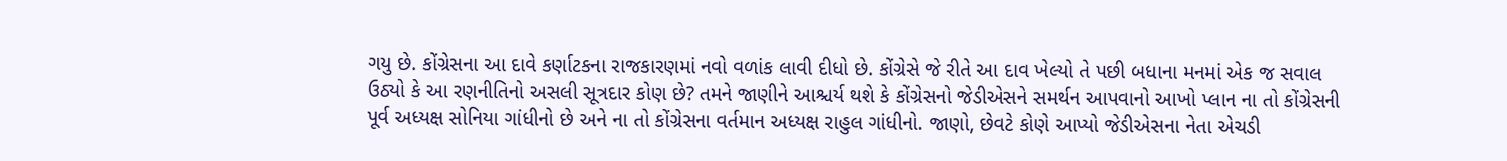ગયુ છે. કોંગ્રેસના આ દાવે કર્ણાટકના રાજકારણમાં નવો વળાંક લાવી દીધો છે. કોંગ્રેસે જે રીતે આ દાવ ખેલ્યો તે પછી બધાના મનમાં એક જ સવાલ ઉઠ્યો કે આ રણનીતિનો અસલી સૂત્રદાર કોણ છે? તમને જાણીને આશ્ચર્ય થશે કે કોંગ્રેસનો જેડીએસને સમર્થન આપવાનો આખો પ્લાન ના તો કોંગ્રેસની પૂર્વ અધ્યક્ષ સોનિયા ગાંધીનો છે અને ના તો કોંગ્રેસના વર્તમાન અધ્યક્ષ રાહુલ ગાંધીનો. જાણો, છેવટે કોણે આપ્યો જેડીએસના નેતા એચડી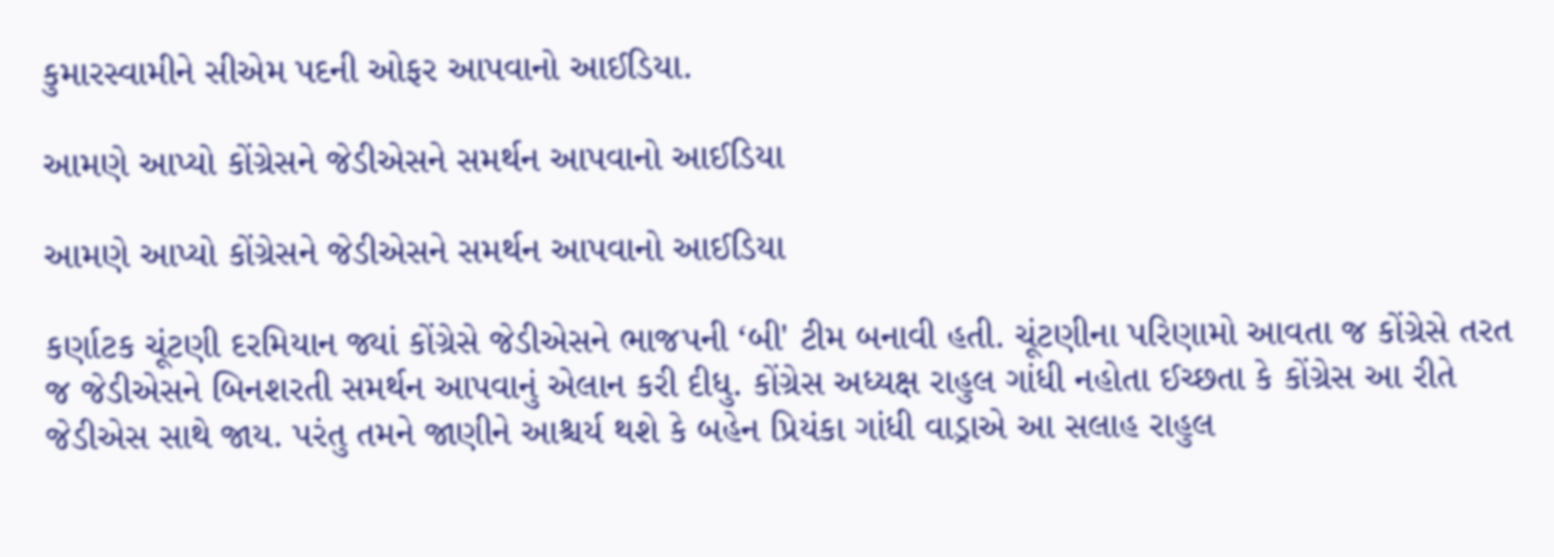કુમારસ્વામીને સીએમ પદની ઓફર આપવાનો આઈડિયા.

આમણે આપ્યો કોંગ્રેસને જેડીએસને સમર્થન આપવાનો આઈડિયા

આમણે આપ્યો કોંગ્રેસને જેડીએસને સમર્થન આપવાનો આઈડિયા

કર્ણાટક ચૂંટણી દરમિયાન જ્યાં કોંગ્રેસે જેડીએસને ભાજપની ‘બી' ટીમ બનાવી હતી. ચૂંટણીના પરિણામો આવતા જ કોંગ્રેસે તરત જ જેડીએસને બિનશરતી સમર્થન આપવાનું એલાન કરી દીધુ. કોંગ્રેસ અધ્યક્ષ રાહુલ ગાંધી નહોતા ઈચ્છતા કે કોંગ્રેસ આ રીતે જેડીએસ સાથે જાય. પરંતુ તમને જાણીને આશ્ચર્ય થશે કે બહેન પ્રિયંકા ગાંધી વાડ્રાએ આ સલાહ રાહુલ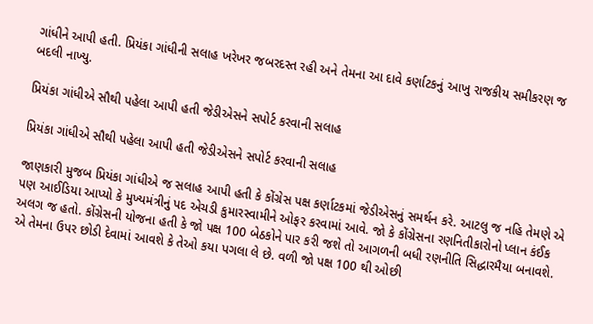ગાંધીને આપી હતી. પ્રિયંકા ગાંધીની સલાહ ખરેખર જબરદસ્ત રહી અને તેમના આ દાવે કર્ણાટકનું આખુ રાજકીય સમીકરણ જ બદલી નાખ્યુ.

પ્રિયંકા ગાંધીએ સૌથી પહેલા આપી હતી જેડીએસને સપોર્ટ કરવાની સલાહ

પ્રિયંકા ગાંધીએ સૌથી પહેલા આપી હતી જેડીએસને સપોર્ટ કરવાની સલાહ

જાણકારી મુજબ પ્રિયંકા ગાંધીએ જ સલાહ આપી હતી કે કોંગ્રેસ પક્ષ કર્ણાટકમાં જેડીએસનું સમર્થન કરે. આટલુ જ નહિ તેમણે એ પણ આઈડિયા આપ્યો કે મુખ્યમંત્રીનું પદ એચડી કુમારસ્વામીને ઓફર કરવામાં આવે. જો કે કોંગ્રેસના રણનિતીકારોનો પ્લાન કંઈક અલગ જ હતો. કોંગ્રેસની યોજના હતી કે જો પક્ષ 100 બેઠકોને પાર કરી જશે તો આગળની બધી રણનીતિ સિદ્ધારમૈયા બનાવશે. એ તેમના ઉપર છોડી દેવામાં આવશે કે તેઓ કયા પગલા લે છે. વળી જો પક્ષ 100 થી ઓછી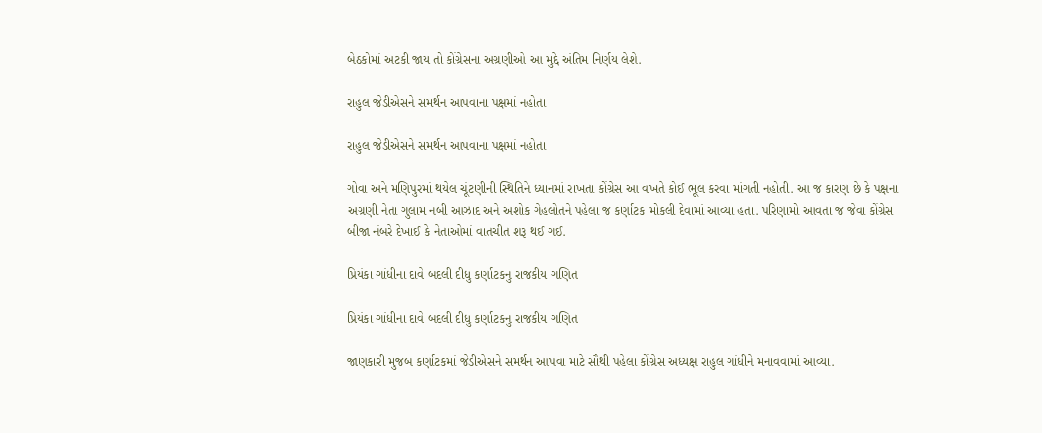બેઠકોમાં અટકી જાય તો કોંગ્રેસના અગ્રણીઓ આ મુદ્દે અંતિમ નિર્ણય લેશે.

રાહુલ જેડીએસને સમર્થન આપવાના પક્ષમાં નહોતા

રાહુલ જેડીએસને સમર્થન આપવાના પક્ષમાં નહોતા

ગોવા અને મણિપુરમાં થયેલ ચૂંટણીની સ્થિતિને ધ્યાનમાં રાખતા કોંગ્રેસ આ વખતે કોઈ ભૂલ કરવા માંગતી નહોતી. આ જ કારણ છે કે પક્ષના અગ્રણી નેતા ગુલામ નબી આઝાદ અને અશોક ગેહલોતને પહેલા જ કર્ણાટક મોકલી દેવામાં આવ્યા હતા. પરિણામો આવતા જ જેવા કોંગ્રેસ બીજા નંબરે દેખાઈ કે નેતાઓમાં વાતચીત શરૂ થઈ ગઈ.

પ્રિયંકા ગાંધીના દાવે બદલી દીધુ કર્ણાટકનુ રાજકીય ગણિત

પ્રિયંકા ગાંધીના દાવે બદલી દીધુ કર્ણાટકનુ રાજકીય ગણિત

જાણકારી મુજબ કર્ણાટકમાં જેડીએસને સમર્થન આપવા માટે સૌથી પહેલા કોંગ્રેસ અધ્યક્ષ રાહુલ ગાંધીને મનાવવામાં આવ્યા.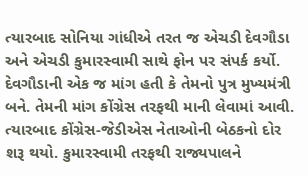ત્યારબાદ સોનિયા ગાંધીએ તરત જ એચડી દેવગૌડા અને એચડી કુમારસ્વામી સાથે ફોન પર સંપર્ક કર્યો. દેવગૌડાની એક જ માંગ હતી કે તેમનો પુત્ર મુખ્યમંત્રી બને. તેમની માંગ કોંગ્રેસ તરફથી માની લેવામાં આવી. ત્યારબાદ કોંગ્રેસ-જેડીએસ નેતાઓની બેઠકનો દોર શરૂ થયો. કુમારસ્વામી તરફથી રાજ્યપાલને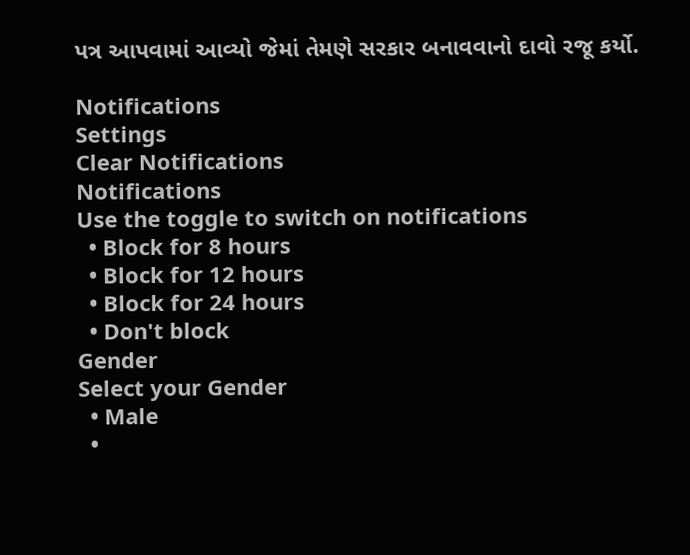પત્ર આપવામાં આવ્યો જેમાં તેમણે સરકાર બનાવવાનો દાવો રજૂ કર્યો.

Notifications
Settings
Clear Notifications
Notifications
Use the toggle to switch on notifications
  • Block for 8 hours
  • Block for 12 hours
  • Block for 24 hours
  • Don't block
Gender
Select your Gender
  • Male
  •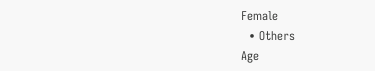Female
  • Others
Age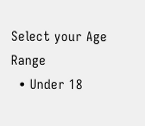Select your Age Range
  • Under 18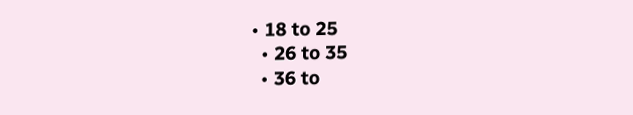• 18 to 25
  • 26 to 35
  • 36 to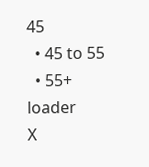45
  • 45 to 55
  • 55+
loader
X